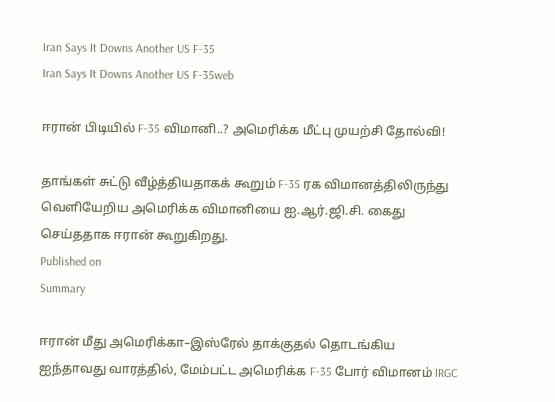Iran Says It Downs Another US F-35
Iran Says It Downs Another US F-35web

ஈரான் பிடியில் F-35 விமானி..? அமெரிக்க மீட்பு முயற்சி தோல்வி!

தாங்கள் சுட்டு வீழ்த்தியதாகக் கூறும் F-35 ரக விமானத்திலிருந்து வெளியேறிய அமெரிக்க விமானியை ஐ.ஆர்.ஜி.சி. கைது செய்ததாக ஈரான் கூறுகிறது.
Published on
Summary

ஈரான் மீது அமெரிக்கா–இஸ்ரேல் தாக்குதல் தொடங்கிய ஐந்தாவது வாரத்தில், மேம்பட்ட அமெரிக்க F-35 போர் விமானம் IRGC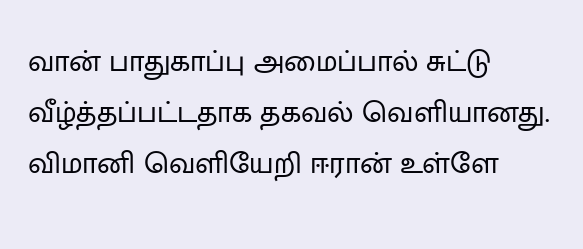வான் பாதுகாப்பு அமைப்பால் சுட்டு வீழ்த்தப்பட்டதாக தகவல் வெளியானது. விமானி வெளியேறி ஈரான் உள்ளே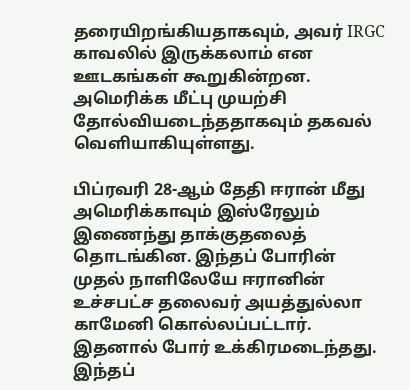தரையிறங்கியதாகவும், அவர் IRGC காவலில் இருக்கலாம் என ஊடகங்கள் கூறுகின்றன. அமெரிக்க மீட்பு முயற்சி தோல்வியடைந்ததாகவும் தகவல் வெளியாகியுள்ளது.

பிப்ரவரி 28-ஆம் தேதி ஈரான் மீது அமெரிக்காவும் இஸ்ரேலும் இணைந்து தாக்குதலைத் தொடங்கின. இந்தப் போரின் முதல் நாளிலேயே ஈரானின் உச்சபட்ச தலைவர் அயத்துல்லா காமேனி கொல்லப்பட்டார். இதனால் போர் உக்கிரமடைந்தது. இந்தப்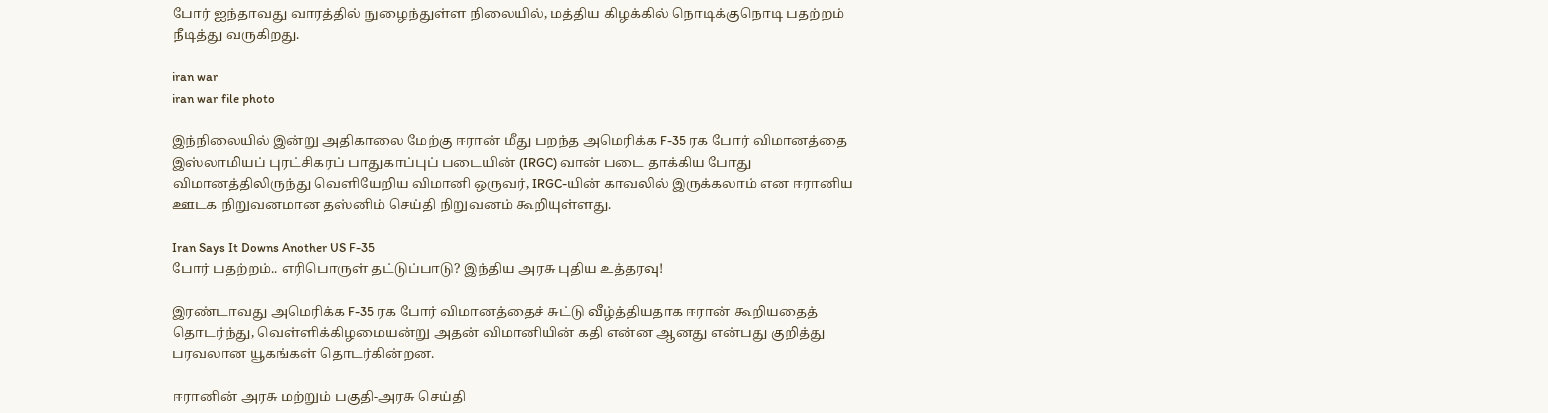போர் ஐந்தாவது வாரத்தில் நுழைந்துள்ள நிலையில், மத்திய கிழக்கில் நொடிக்குநொடி பதற்றம் நீடித்து வருகிறது.

iran war
iran war file photo

இந்நிலையில் இன்று அதிகாலை மேற்கு ஈரான் மீது பறந்த அமெரிக்க F-35 ரக போர் விமானத்தை இஸ்லாமியப் புரட்சிகரப் பாதுகாப்புப் படையின் (IRGC) வான் படை தாக்கிய போது விமானத்திலிருந்து வெளியேறிய விமானி ஒருவர், IRGC-யின் காவலில் இருக்கலாம் என ஈரானிய ஊடக நிறுவனமான தஸ்னிம் செய்தி நிறுவனம் கூறியுள்ளது.

Iran Says It Downs Another US F-35
போர் பதற்றம்.. எரிபொருள் தட்டுப்பாடு? இந்திய அரசு புதிய உத்தரவு!

இரண்டாவது அமெரிக்க F-35 ரக போர் விமானத்தைச் சுட்டு வீழ்த்தியதாக ஈரான் கூறியதைத் தொடர்ந்து, வெள்ளிக்கிழமையன்று அதன் விமானியின் கதி என்ன ஆனது என்பது குறித்து பரவலான யூகங்கள் தொடர்கின்றன.

ஈரானின் அரசு மற்றும் பகுதி-அரசு செய்தி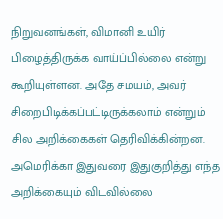நிறுவனங்கள், விமானி உயிர் பிழைத்திருக்க வாய்ப்பில்லை என்று கூறியுள்ளன. அதே சமயம், அவர் சிறைபிடிக்கப்பட்டிருக்கலாம் என்றும் சில அறிக்கைகள் தெரிவிக்கின்றன. அமெரிக்கா இதுவரை இதுகுறித்து எந்த அறிக்கையும் விடவில்லை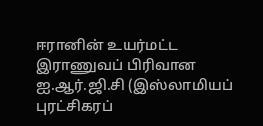ஈரானின் உயர்மட்ட இராணுவப் பிரிவான ஐ.ஆர்.ஜி.சி (இஸ்லாமியப் புரட்சிகரப்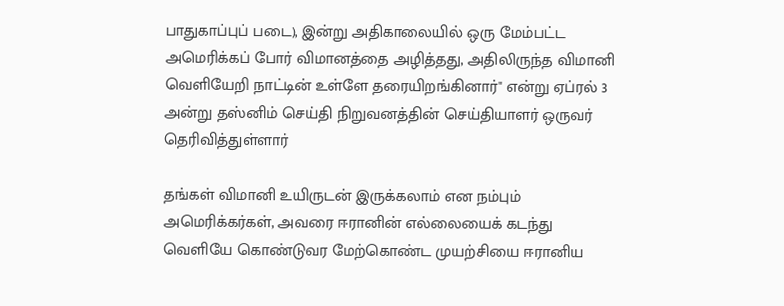பாதுகாப்புப் படை), இன்று அதிகாலையில் ஒரு மேம்பட்ட அமெரிக்கப் போர் விமானத்தை அழித்தது, அதிலிருந்த விமானி வெளியேறி நாட்டின் உள்ளே தரையிறங்கினார்" என்று ஏப்ரல் 3 அன்று தஸ்னிம் செய்தி நிறுவனத்தின் செய்தியாளர் ஒருவர் தெரிவித்துள்ளார்

தங்கள் விமானி உயிருடன் இருக்கலாம் என நம்பும் அமெரிக்கர்கள், அவரை ஈரானின் எல்லையைக் கடந்து வெளியே கொண்டுவர மேற்கொண்ட முயற்சியை ஈரானிய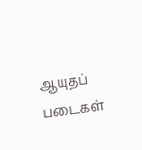ஆயுதப் படைகள்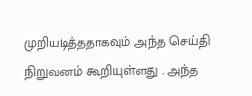முறியடித்ததாகவும் அந்த செய்தி நிறுவனம் கூறியுள்ளது . அந்த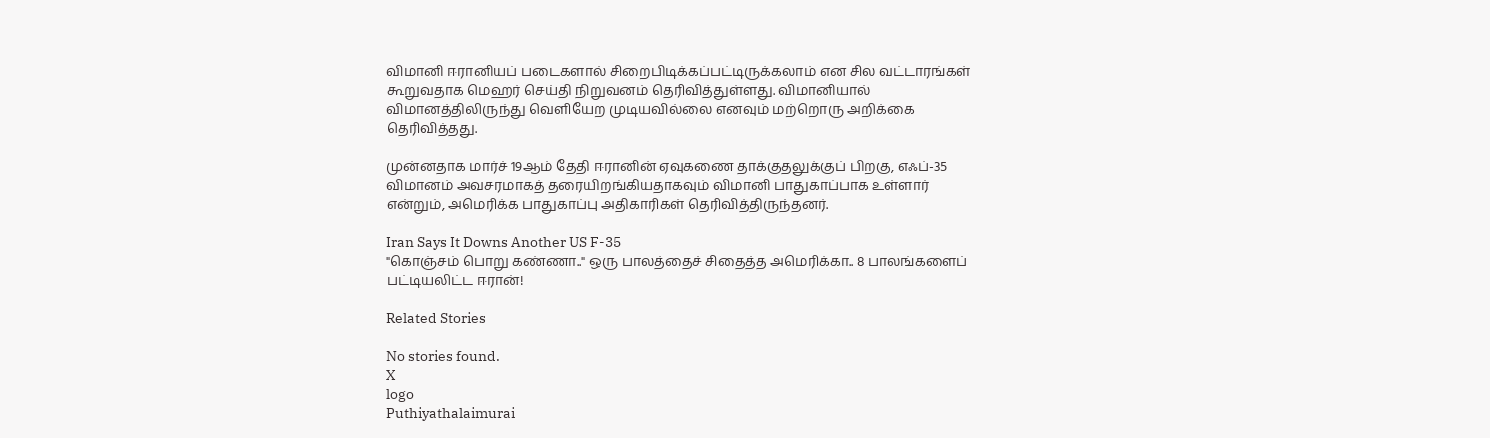விமானி ஈரானியப் படைகளால் சிறைபிடிக்கப்பட்டிருக்கலாம் என சில வட்டாரங்கள் கூறுவதாக மெஹர் செய்தி நிறுவனம் தெரிவித்துள்ளது. விமானியால் விமானத்திலிருந்து வெளியேற முடியவில்லை எனவும் மற்றொரு அறிக்கை தெரிவித்தது.

முன்னதாக மார்ச் 19ஆம் தேதி ஈரானின் ஏவுகணை தாக்குதலுக்குப் பிறகு, எஃப்-35 விமானம் அவசரமாகத் தரையிறங்கியதாகவும் விமானி பாதுகாப்பாக உள்ளார் என்றும், அமெரிக்க பாதுகாப்பு அதிகாரிகள் தெரிவித்திருந்தனர்.

Iran Says It Downs Another US F-35
"கொஞ்சம் பொறு கண்ணா.." ஒரு பாலத்தைச் சிதைத்த அமெரிக்கா.. 8 பாலங்களைப் பட்டியலிட்ட ஈரான்!

Related Stories

No stories found.
X
logo
Puthiyathalaimurai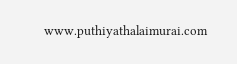www.puthiyathalaimurai.com